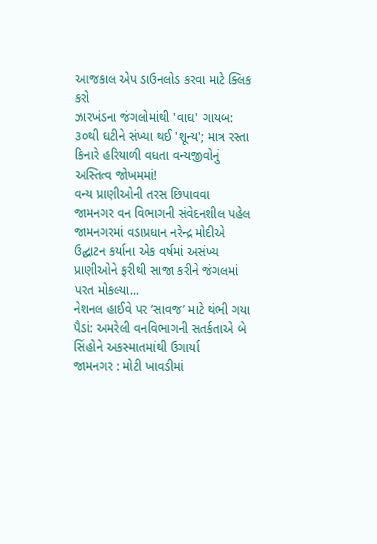આજકાલ એપ ડાઉનલોડ કરવા માટે ક્લિક કરો
ઝારખંડના જંગલોમાંથી 'વાઘ' ગાયબ: ૩૦થી ઘટીને સંખ્યા થઈ 'શૂન્ય'; માત્ર રસ્તા કિનારે હરિયાળી વધતા વન્યજીવોનું અસ્તિત્વ જોખમમાં!
વન્ય પ્રાણીઓની તરસ છિપાવવા જામનગર વન વિભાગની સંવેદનશીલ પહેલ
જામનગરમાં વડાપ્રધાન નરેન્દ્ર મોદીએ ઉદ્ઘાટન કર્યાના એક વર્ષમાં અસંખ્ય પ્રાણીઓને ફરીથી સાજા કરીને જંગલમાં પરત મોકલ્યા...
નેશનલ હાઈવે પર ‘સાવજ’ માટે થંભી ગયા પૈડાં: અમરેલી વનવિભાગની સતર્કતાએ બે સિંહોને અકસ્માતમાંથી ઉગાર્યા
જામનગર : મોટી ખાવડીમાં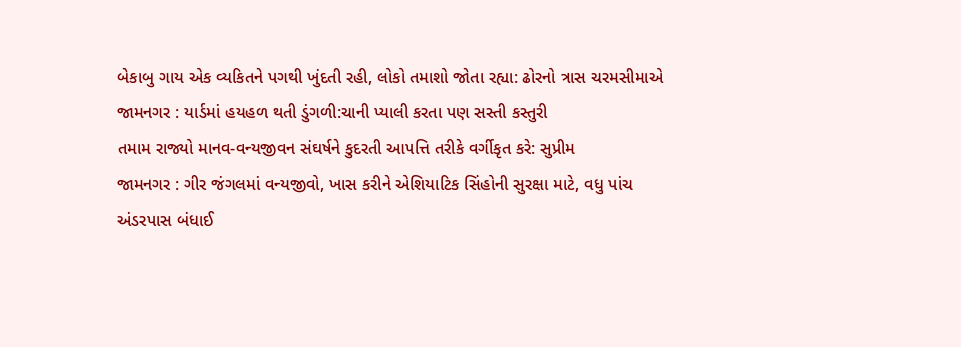બેકાબુ ગાય એક વ્યકિતને પગથી ખુંદતી રહી, લોકો તમાશો જોતા રહ્યા: ઢોરનો ત્રાસ ચરમસીમાએ
જામનગર : યાર્ડમાં હયહળ થતી ડુંગળી:ચાની પ્યાલી કરતા પણ સસ્તી કસ્તુરી
તમામ રાજ્યો માનવ-વન્યજીવન સંઘર્ષને કુદરતી આપત્તિ તરીકે વર્ગીકૃત કરે: સુપ્રીમ
જામનગર : ગીર જંગલમાં વન્યજીવો, ખાસ કરીને એશિયાટિક સિંહોની સુરક્ષા માટે, વધુ પાંચ અંડરપાસ બંધાઈ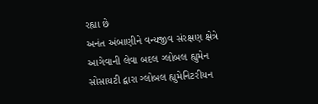રહ્યા છે
અનંત અંબાણીને વન્યજીવ સંરક્ષણ ક્ષેત્રે આગેવાની લેવા બદલ ગ્લોબલ હ્યુમેન સોસાયટી દ્વારા ગ્લોબલ હ્યુમેનિટરીયન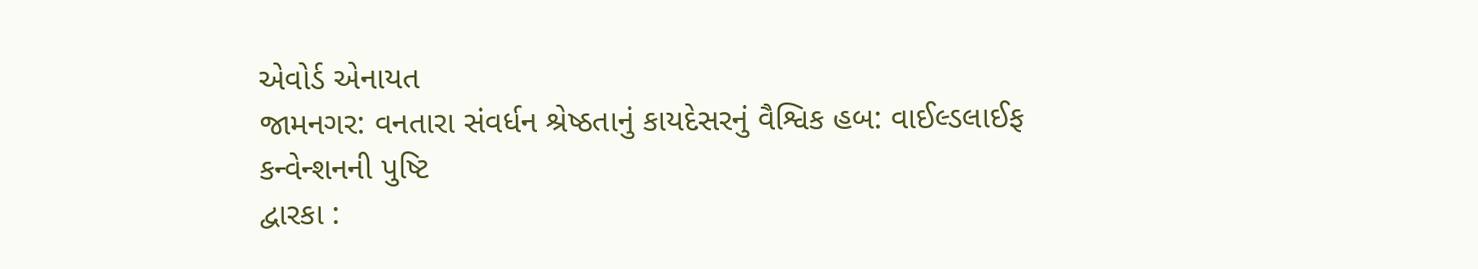એવોર્ડ એનાયત
જામનગર: વનતારા સંવર્ધન શ્રેષ્ઠતાનું કાયદેસરનું વૈશ્વિક હબ: વાઈલ્ડલાઈફ કન્વેન્શનની પુષ્ટિ
દ્વારકા :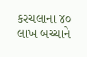કરચલાના ૪૦ લાખ બચ્ચાને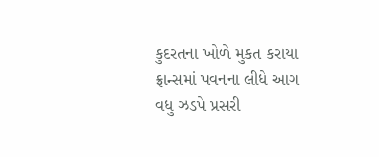કુદરતના ખોળે મુકત કરાયા
ફ્રાન્સમાં પવનના લીધે આગ વધુ ઝડપે પ્રસરી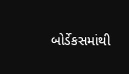બોર્ડેકસમાંથી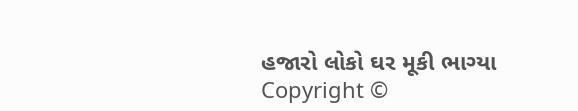હજારો લોકો ઘર મૂકી ભાગ્યા
Copyright ©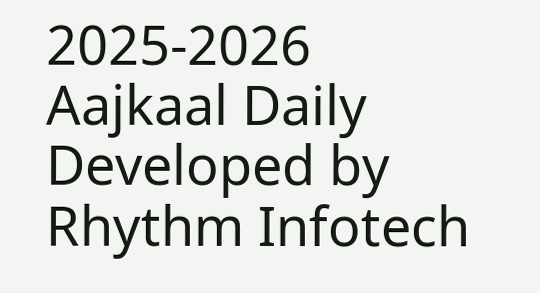2025-2026 Aajkaal Daily
Developed by Rhythm Infotech